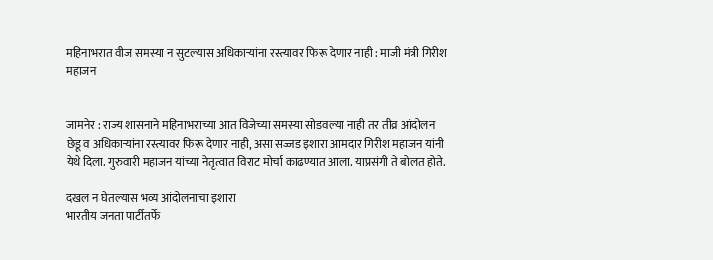महिनाभरात वीज समस्या न सुटल्यास अधिकार्‍यांना रस्त्यावर फिरू देणार नाही : माजी मंत्री गिरीश महाजन


जामनेर : राज्य शासनाने महिनाभराच्या आत विजेच्या समस्या सोडवल्या नाही तर तीव्र आंदोलन छेडू व अधिकार्‍यांना रस्त्यावर फिरू देणार नाही, असा सज्जड इशारा आमदार गिरीश महाजन यांनी येथे दिला. गुरुवारी महाजन यांच्या नेतृत्वात विराट मोर्चा काढण्यात आला. याप्रसंगी ते बोलत होते.

दखल न घेतल्यास भव्य आंदोलनाचा इशारा
भारतीय जनता पार्टीतर्फे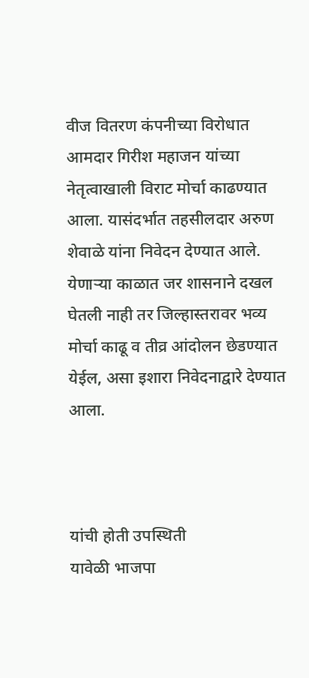वीज वितरण कंपनीच्या विरोधात आमदार गिरीश महाजन यांच्या नेतृत्वाखाली विराट मोर्चा काढण्यात आला. यासंदर्भात तहसीलदार अरुण शेवाळे यांना निवेदन देण्यात आले. येणार्‍या काळात जर शासनाने दखल घेतली नाही तर जिल्हास्तरावर भव्य मोर्चा काढू व तीव्र आंदोलन छेडण्यात येईल, असा इशारा निवेदनाद्वारे देण्यात आला.



यांची होती उपस्थिती
यावेळी भाजपा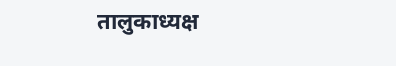तालुकाध्यक्ष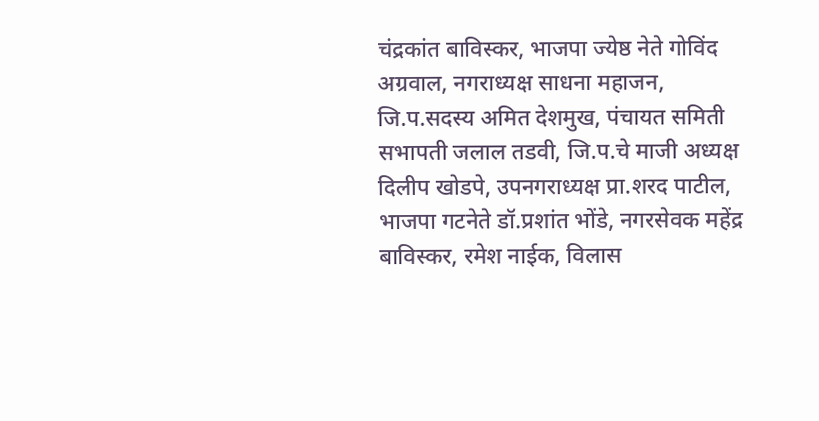चंद्रकांत बाविस्कर, भाजपा ज्येष्ठ नेते गोविंद अग्रवाल, नगराध्यक्ष साधना महाजन, जि.प.सदस्य अमित देशमुख, पंचायत समिती सभापती जलाल तडवी, जि.प.चे माजी अध्यक्ष दिलीप खोडपे, उपनगराध्यक्ष प्रा.शरद पाटील, भाजपा गटनेते डॉ.प्रशांत भोंडे, नगरसेवक महेंद्र बाविस्कर, रमेश नाईक, विलास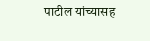पाटील यांच्यासह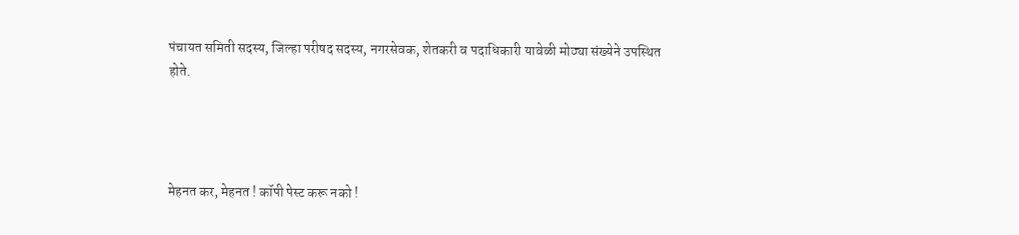पंचायत समिती सदस्य, जिल्हा परीषद सदस्य, नगरसेवक, शेतकरी व पदाधिकारी यावेळी मोठ्या संख्येने उपस्थित होते.




मेहनत कर, मेहनत ! कॉपी पेस्ट करू नको !